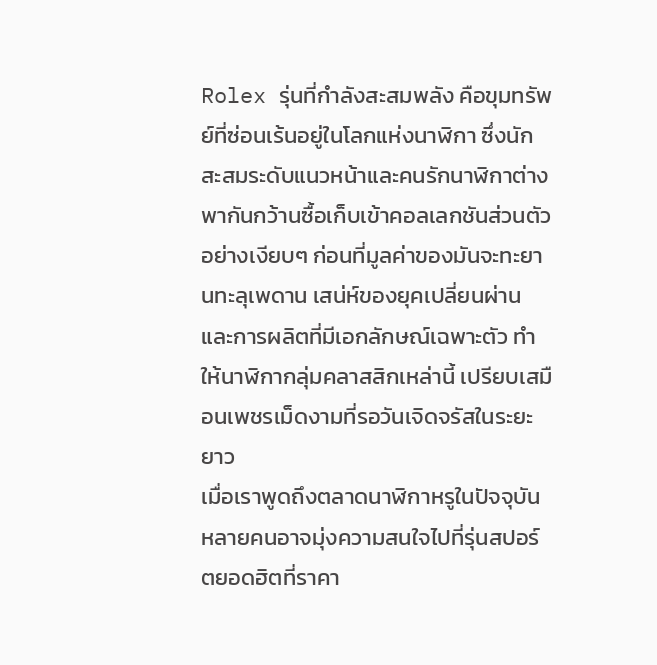Rolex รุ่นที่กำลังสะสมพลัง คือขุมทรัพย์ที่ซ่อนเร้นอยู่ในโลกแห่งนาฬิกา ซึ่งนักสะสมระดับแนวหน้าและคนรักนาฬิกาต่างพากันกว้านซื้อเก็บเข้าคอลเลกชันส่วนตัวอย่างเงียบๆ ก่อนที่มูลค่าของมันจะทะยานทะลุเพดาน เสน่ห์ของยุคเปลี่ยนผ่านและการผลิตที่มีเอกลักษณ์เฉพาะตัว ทำให้นาฬิกากลุ่มคลาสสิกเหล่านี้ เปรียบเสมือนเพชรเม็ดงามที่รอวันเจิดจรัสในระยะยาว
เมื่อเราพูดถึงตลาดนาฬิกาหรูในปัจจุบัน หลายคนอาจมุ่งความสนใจไปที่รุ่นสปอร์ตยอดฮิตที่ราคา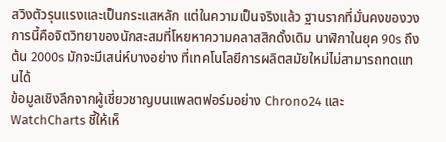สวิงตัวรุนแรงและเป็นกระแสหลัก แต่ในความเป็นจริงแล้ว ฐานรากที่มั่นคงของวงการนี้คือจิตวิทยาของนักสะสมที่โหยหาความคลาสสิกดั้งเดิม นาฬิกาในยุค 90s ถึงต้น 2000s มักจะมีเสน่ห์บางอย่าง ที่เทคโนโลยีการผลิตสมัยใหม่ไม่สามารถทดแทนได้
ข้อมูลเชิงลึกจากผู้เชี่ยวชาญบนแพลตฟอร์มอย่าง Chrono24 และ WatchCharts ชี้ให้เห็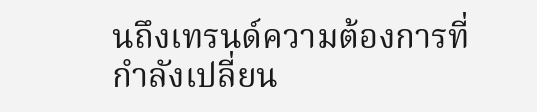นถึงเทรนด์ความต้องการที่กำลังเปลี่ยน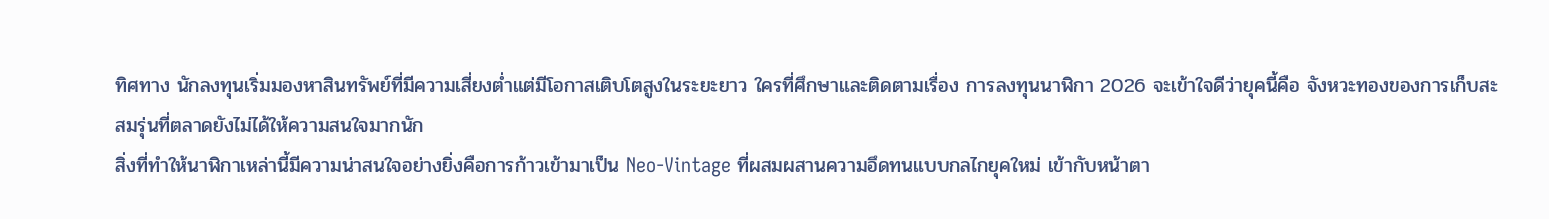ทิศทาง นักลงทุนเริ่มมองหาสินทรัพย์ที่มีความเสี่ยงต่ำแต่มีโอกาสเติบโตสูงในระยะยาว ใครที่ศึกษาและติดตามเรื่อง การลงทุนนาฬิกา 2026 จะเข้าใจดีว่ายุคนี้คือ จังหวะทองของการเก็บสะสมรุ่นที่ตลาดยังไม่ได้ให้ความสนใจมากนัก
สิ่งที่ทำให้นาฬิกาเหล่านี้มีความน่าสนใจอย่างยิ่งคือการก้าวเข้ามาเป็น Neo-Vintage ที่ผสมผสานความอึดทนแบบกลไกยุคใหม่ เข้ากับหน้าตา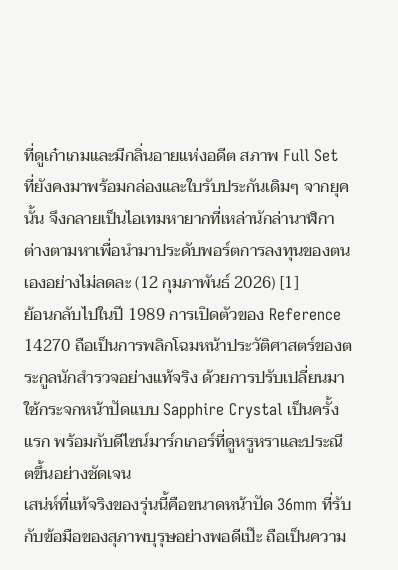ที่ดูเก๋าเกมและมีกลิ่นอายแห่งอดีต สภาพ Full Set ที่ยังคงมาพร้อมกล่องและใบรับประกันเดิมๆ จากยุคนั้น จึงกลายเป็นไอเทมหายากที่เหล่านักล่านาฬิกาต่างตามหาเพื่อนำมาประดับพอร์ตการลงทุนของตนเองอย่างไม่ลดละ (12 กุมภาพันธ์ 2026) [1]
ย้อนกลับไปในปี 1989 การเปิดตัวของ Reference 14270 ถือเป็นการพลิกโฉมหน้าประวัติศาสตร์ของตระกูลนักสำรวจอย่างแท้จริง ด้วยการปรับเปลี่ยนมาใช้กระจกหน้าปัดแบบ Sapphire Crystal เป็นครั้งแรก พร้อมกับดีไซน์มาร์กเกอร์ที่ดูหรูหราและประณีตขึ้นอย่างชัดเจน
เสน่ห์ที่แท้จริงของรุ่นนี้คือขนาดหน้าปัด 36mm ที่รับกับข้อมือของสุภาพบุรุษอย่างพอดีเป๊ะ ถือเป็นความ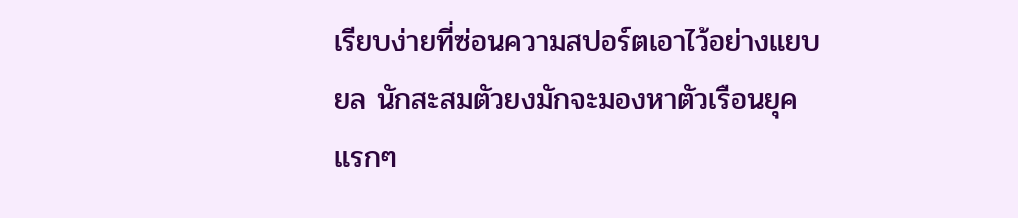เรียบง่ายที่ซ่อนความสปอร์ตเอาไว้อย่างแยบยล นักสะสมตัวยงมักจะมองหาตัวเรือนยุคแรกๆ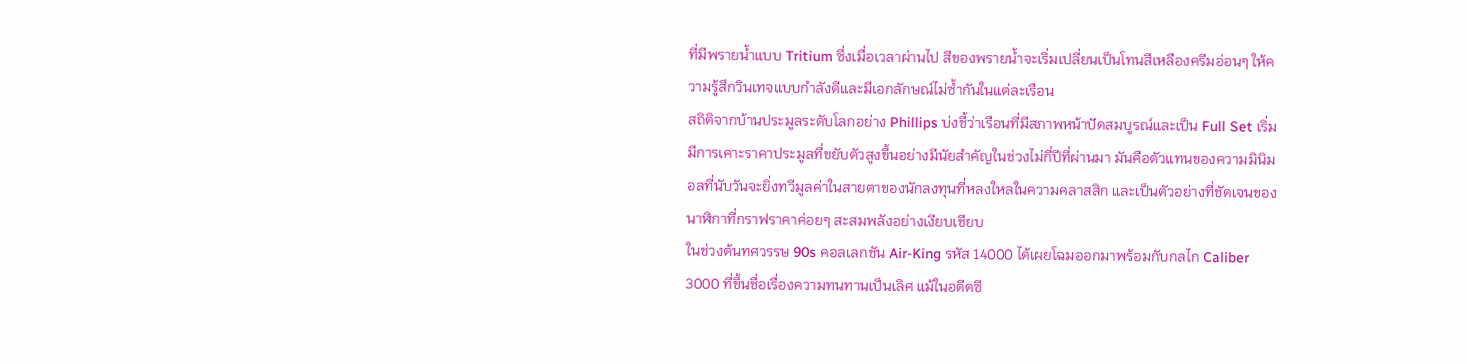ที่มีพรายน้ำแบบ Tritium ซึ่งเมื่อเวลาผ่านไป สีของพรายน้ำจะเริ่มเปลี่ยนเป็นโทนสีเหลืองครีมอ่อนๆ ให้ความรู้สึกวินเทจแบบกำลังดีและมีเอกลักษณ์ไม่ซ้ำกันในแต่ละเรือน
สถิติจากบ้านประมูลระดับโลกอย่าง Phillips บ่งชี้ว่าเรือนที่มีสภาพหน้าปัดสมบูรณ์และเป็น Full Set เริ่มมีการเคาะราคาประมูลที่ขยับตัวสูงขึ้นอย่างมีนัยสำคัญในช่วงไม่กี่ปีที่ผ่านมา มันคือตัวแทนของความมินิมอลที่นับวันจะยิ่งทวีมูลค่าในสายตาของนักลงทุนที่หลงใหลในความคลาสสิก และเป็นตัวอย่างที่ชัดเจนของนาฬิกาที่กราฟราคาค่อยๆ สะสมพลังอย่างเงียบเชียบ
ในช่วงต้นทศวรรษ 90s คอลเลกชัน Air-King รหัส 14000 ได้เผยโฉมออกมาพร้อมกับกลไก Caliber 3000 ที่ขึ้นชื่อเรื่องความทนทานเป็นเลิศ แม้ในอดีตซี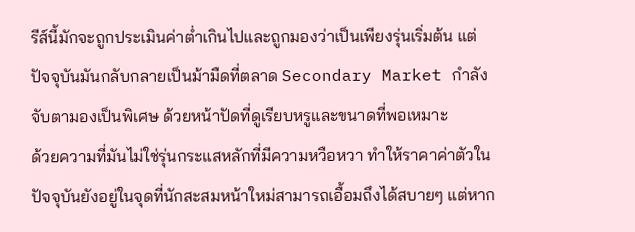รีส์นี้มักจะถูกประเมินค่าต่ำเกินไปและถูกมองว่าเป็นเพียงรุ่นเริ่มต้น แต่ปัจจุบันมันกลับกลายเป็นม้ามืดที่ตลาด Secondary Market กำลังจับตามองเป็นพิเศษ ด้วยหน้าปัดที่ดูเรียบหรูและขนาดที่พอเหมาะ
ด้วยความที่มันไม่ใช่รุ่นกระแสหลักที่มีความหวือหวา ทำให้ราคาค่าตัวในปัจจุบันยังอยู่ในจุดที่นักสะสมหน้าใหม่สามารถเอื้อมถึงได้สบายๆ แต่หาก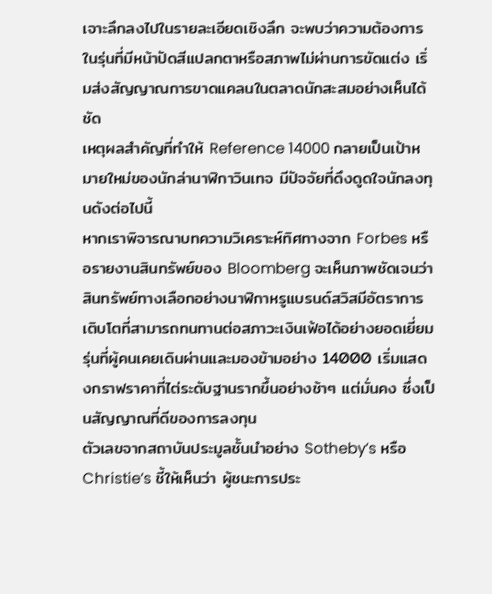เจาะลึกลงไปในรายละเอียดเชิงลึก จะพบว่าความต้องการในรุ่นที่มีหน้าปัดสีแปลกตาหรือสภาพไม่ผ่านการขัดแต่ง เริ่มส่งสัญญาณการขาดแคลนในตลาดนักสะสมอย่างเห็นได้ชัด
เหตุผลสำคัญที่ทำให้ Reference 14000 กลายเป็นเป้าหมายใหม่ของนักล่านาฬิกาวินเทจ มีปัจจัยที่ดึงดูดใจนักลงทุนดังต่อไปนี้
หากเราพิจารณาบทความวิเคราะห์ทิศทางจาก Forbes หรือรายงานสินทรัพย์ของ Bloomberg จะเห็นภาพชัดเจนว่า สินทรัพย์ทางเลือกอย่างนาฬิกาหรูแบรนด์สวิสมีอัตราการเติบโตที่สามารถทนทานต่อสภาวะเงินเฟ้อได้อย่างยอดเยี่ยม รุ่นที่ผู้คนเคยเดินผ่านและมองข้ามอย่าง 14000 เริ่มแสดงกราฟราคาที่ไต่ระดับฐานรากขึ้นอย่างช้าๆ แต่มั่นคง ซึ่งเป็นสัญญาณที่ดีของการลงทุน
ตัวเลขจากสถาบันประมูลชั้นนำอย่าง Sotheby’s หรือ Christie’s ชี้ให้เห็นว่า ผู้ชนะการประ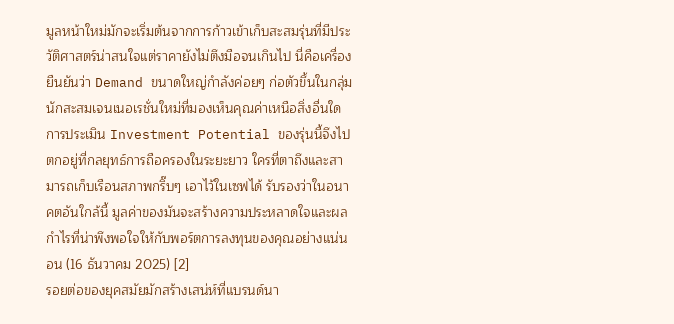มูลหน้าใหม่มักจะเริ่มต้นจากการก้าวเข้าเก็บสะสมรุ่นที่มีประวัติศาสตร์น่าสนใจแต่ราคายังไม่ตึงมือจนเกินไป นี่คือเครื่องยืนยันว่า Demand ขนาดใหญ่กำลังค่อยๆ ก่อตัวขึ้นในกลุ่มนักสะสมเจนเนอเรชั่นใหม่ที่มองเห็นคุณค่าเหนือสิ่งอื่นใด
การประเมิน Investment Potential ของรุ่นนี้จึงไปตกอยู่ที่กลยุทธ์การถือครองในระยะยาว ใครที่ตาถึงและสามารถเก็บเรือนสภาพกริ๊บๆ เอาไว้ในเซฟได้ รับรองว่าในอนาคตอันใกล้นี้ มูลค่าของมันจะสร้างความประหลาดใจและผลกำไรที่น่าพึงพอใจให้กับพอร์ตการลงทุนของคุณอย่างแน่นอน (16 ธันวาคม 2025) [2]
รอยต่อของยุคสมัยมักสร้างเสน่ห์ที่แบรนด์นา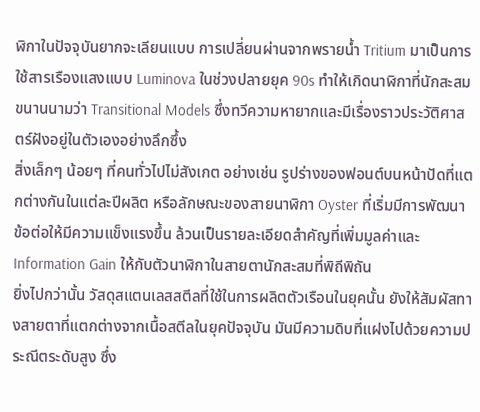ฬิกาในปัจจุบันยากจะเลียนแบบ การเปลี่ยนผ่านจากพรายน้ำ Tritium มาเป็นการใช้สารเรืองแสงแบบ Luminova ในช่วงปลายยุค 90s ทำให้เกิดนาฬิกาที่นักสะสมขนานนามว่า Transitional Models ซึ่งทวีความหายากและมีเรื่องราวประวัติศาสตร์ฝังอยู่ในตัวเองอย่างลึกซึ้ง
สิ่งเล็กๆ น้อยๆ ที่คนทั่วไปไม่สังเกต อย่างเช่น รูปร่างของฟอนต์บนหน้าปัดที่แตกต่างกันในแต่ละปีผลิต หรือลักษณะของสายนาฬิกา Oyster ที่เริ่มมีการพัฒนาข้อต่อให้มีความแข็งแรงขึ้น ล้วนเป็นรายละเอียดสำคัญที่เพิ่มมูลค่าและ Information Gain ให้กับตัวนาฬิกาในสายตานักสะสมที่พิถีพิถัน
ยิ่งไปกว่านั้น วัสดุสแตนเลสสตีลที่ใช้ในการผลิตตัวเรือนในยุคนั้น ยังให้สัมผัสทางสายตาที่แตกต่างจากเนื้อสตีลในยุคปัจจุบัน มันมีความดิบที่แฝงไปด้วยความประณีตระดับสูง ซึ่ง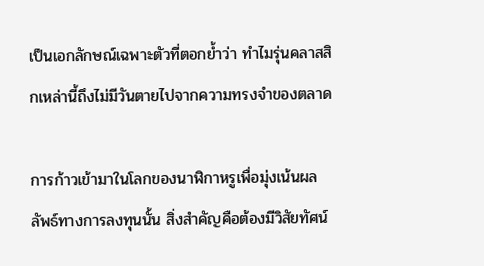เป็นเอกลักษณ์เฉพาะตัวที่ตอกย้ำว่า ทำไมรุ่นคลาสสิกเหล่านี้ถึงไม่มีวันตายไปจากความทรงจำของตลาด

การก้าวเข้ามาในโลกของนาฬิกาหรูเพื่อมุ่งเน้นผลลัพธ์ทางการลงทุนนั้น สิ่งสำคัญคือต้องมีวิสัยทัศน์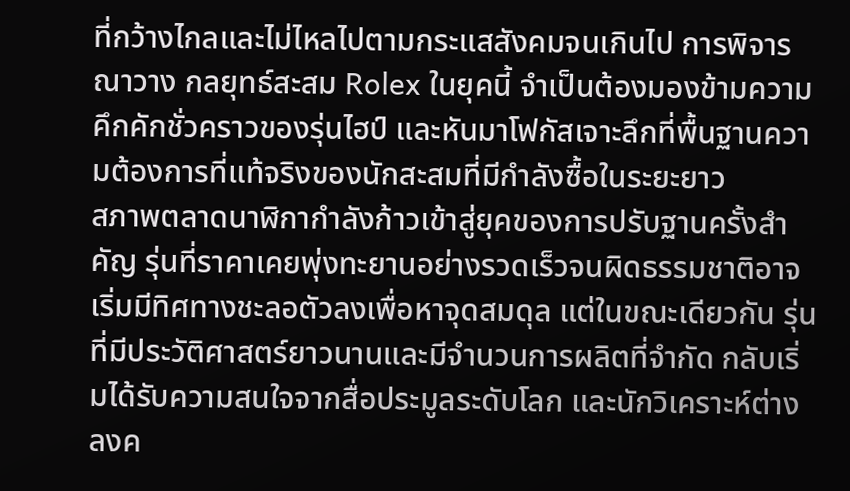ที่กว้างไกลและไม่ไหลไปตามกระแสสังคมจนเกินไป การพิจารณาวาง กลยุทธ์สะสม Rolex ในยุคนี้ จำเป็นต้องมองข้ามความคึกคักชั่วคราวของรุ่นไฮป์ และหันมาโฟกัสเจาะลึกที่พื้นฐานความต้องการที่แท้จริงของนักสะสมที่มีกำลังซื้อในระยะยาว
สภาพตลาดนาฬิกากำลังก้าวเข้าสู่ยุคของการปรับฐานครั้งสำคัญ รุ่นที่ราคาเคยพุ่งทะยานอย่างรวดเร็วจนผิดธรรมชาติอาจเริ่มมีทิศทางชะลอตัวลงเพื่อหาจุดสมดุล แต่ในขณะเดียวกัน รุ่นที่มีประวัติศาสตร์ยาวนานและมีจำนวนการผลิตที่จำกัด กลับเริ่มได้รับความสนใจจากสื่อประมูลระดับโลก และนักวิเคราะห์ต่างลงค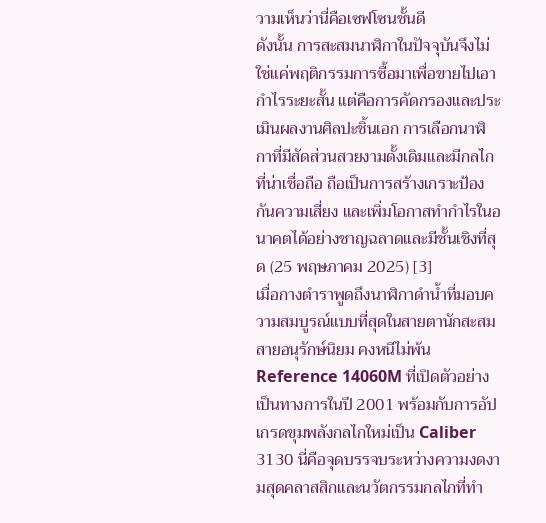วามเห็นว่านี่คือเซฟโซนชั้นดี
ดังนั้น การสะสมนาฬิกาในปัจจุบันจึงไม่ใช่แค่พฤติกรรมการซื้อมาเพื่อขายไปเอากำไรระยะสั้น แต่คือการคัดกรองและประเมินผลงานศิลปะชิ้นเอก การเลือกนาฬิกาที่มีสัดส่วนสวยงามดั้งเดิมและมีกลไกที่น่าเชื่อถือ ถือเป็นการสร้างเกราะป้องกันความเสี่ยง และเพิ่มโอกาสทำกำไรในอนาคตได้อย่างชาญฉลาดและมีชั้นเชิงที่สุด (25 พฤษภาคม 2025) [3]
เมื่อกางตำราพูดถึงนาฬิกาดำน้ำที่มอบความสมบูรณ์แบบที่สุดในสายตานักสะสมสายอนุรักษ์นิยม คงหนีไม่พ้น Reference 14060M ที่เปิดตัวอย่างเป็นทางการในปี 2001 พร้อมกับการอัปเกรดขุมพลังกลไกใหม่เป็น Caliber 3130 นี่คือจุดบรรจบระหว่างความงดงามสุดคลาสสิกและนวัตกรรมกลไกที่ทำ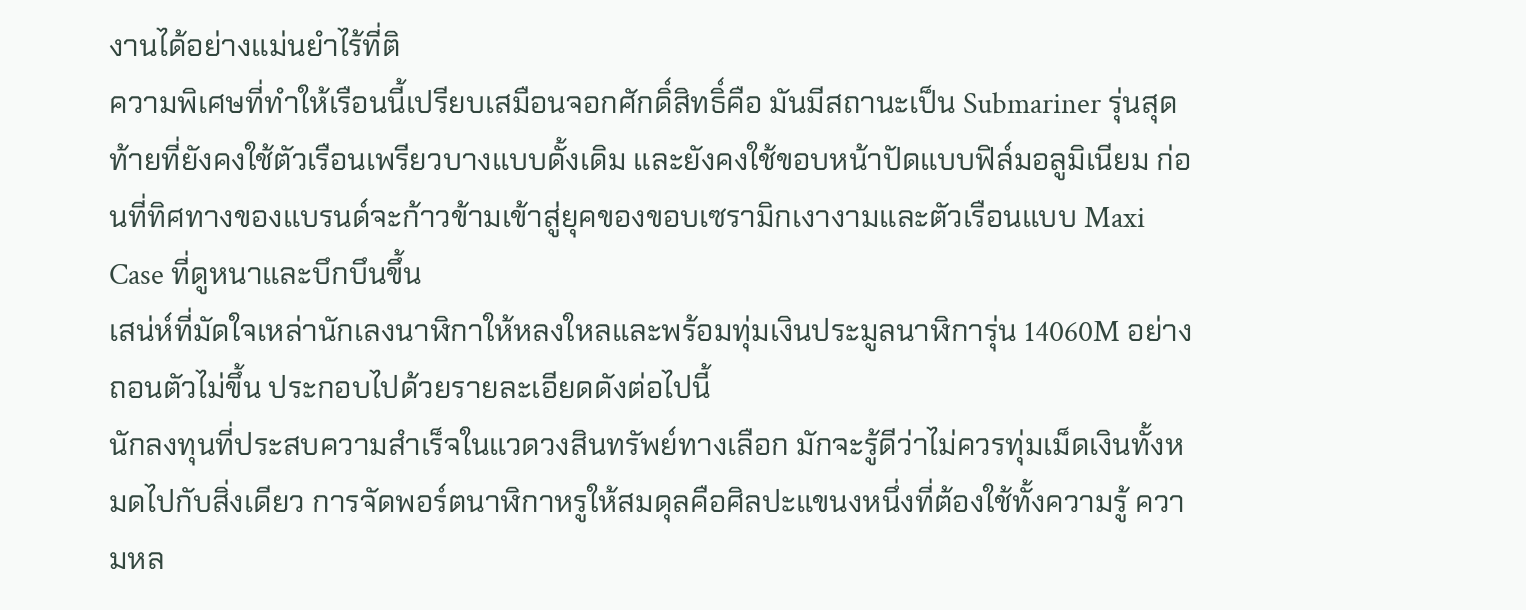งานได้อย่างแม่นยำไร้ที่ติ
ความพิเศษที่ทำให้เรือนนี้เปรียบเสมือนจอกศักดิ์สิทธิ์คือ มันมีสถานะเป็น Submariner รุ่นสุดท้ายที่ยังคงใช้ตัวเรือนเพรียวบางแบบดั้งเดิม และยังคงใช้ขอบหน้าปัดแบบฟิล์มอลูมิเนียม ก่อนที่ทิศทางของแบรนด์จะก้าวข้ามเข้าสู่ยุคของขอบเซรามิกเงางามและตัวเรือนแบบ Maxi Case ที่ดูหนาและบึกบึนขึ้น
เสน่ห์ที่มัดใจเหล่านักเลงนาฬิกาให้หลงใหลและพร้อมทุ่มเงินประมูลนาฬิการุ่น 14060M อย่างถอนตัวไม่ขึ้น ประกอบไปด้วยรายละเอียดดังต่อไปนี้
นักลงทุนที่ประสบความสำเร็จในแวดวงสินทรัพย์ทางเลือก มักจะรู้ดีว่าไม่ควรทุ่มเม็ดเงินทั้งหมดไปกับสิ่งเดียว การจัดพอร์ตนาฬิกาหรูให้สมดุลคือศิลปะแขนงหนึ่งที่ต้องใช้ทั้งความรู้ ความหล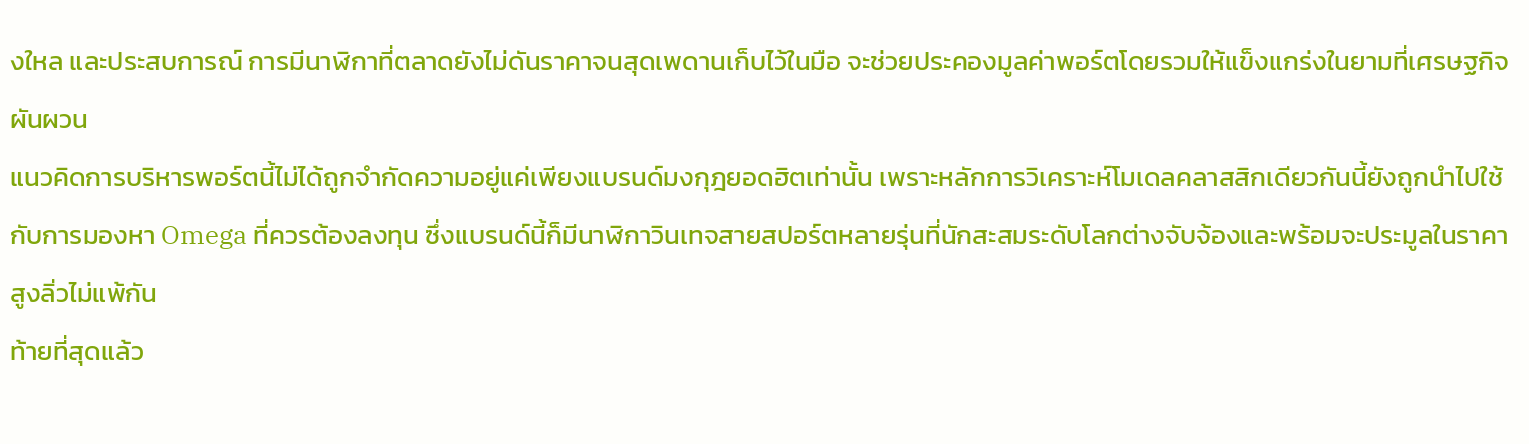งใหล และประสบการณ์ การมีนาฬิกาที่ตลาดยังไม่ดันราคาจนสุดเพดานเก็บไว้ในมือ จะช่วยประคองมูลค่าพอร์ตโดยรวมให้แข็งแกร่งในยามที่เศรษฐกิจผันผวน
แนวคิดการบริหารพอร์ตนี้ไม่ได้ถูกจำกัดความอยู่แค่เพียงแบรนด์มงกุฎยอดฮิตเท่านั้น เพราะหลักการวิเคราะห์โมเดลคลาสสิกเดียวกันนี้ยังถูกนำไปใช้กับการมองหา Omega ที่ควรต้องลงทุน ซึ่งแบรนด์นี้ก็มีนาฬิกาวินเทจสายสปอร์ตหลายรุ่นที่นักสะสมระดับโลกต่างจับจ้องและพร้อมจะประมูลในราคาสูงลิ่วไม่แพ้กัน
ท้ายที่สุดแล้ว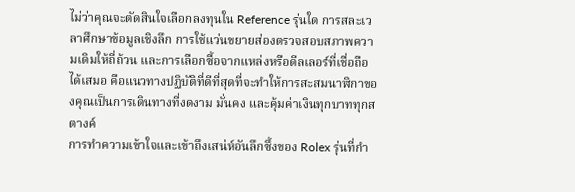ไม่ว่าคุณจะตัดสินใจเลือกลงทุนใน Reference รุ่นใด การสละเวลาศึกษาข้อมูลเชิงลึก การใช้แว่นขยายส่องตรวจสอบสภาพความเดิมให้ถี่ถ้วน และการเลือกซื้อจากแหล่งหรือดีลเลอร์ที่เชื่อถือได้เสมอ คือแนวทางปฏิบัติที่ดีที่สุดที่จะทำให้การสะสมนาฬิกาของคุณเป็นการเดินทางที่งดงาม มั่นคง และคุ้มค่าเงินทุกบาททุกสตางค์
การทำความเข้าใจและเข้าถึงเสน่ห์อันลึกซึ้งของ Rolex รุ่นที่กำ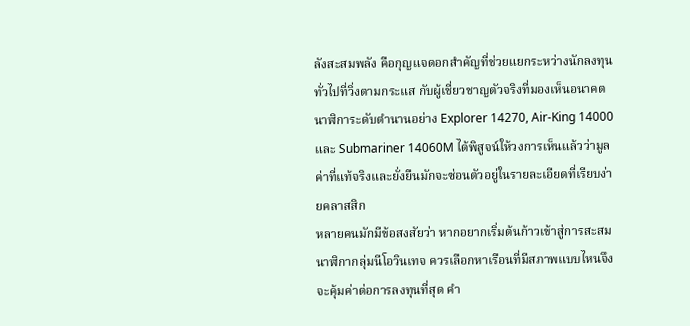ลังสะสมพลัง คือกุญแจดอกสำคัญที่ช่วยแยกระหว่างนักลงทุนทั่วไปที่วิ่งตามกระแส กับผู้เชี่ยวชาญตัวจริงที่มองเห็นอนาคต นาฬิการะดับตำนานอย่าง Explorer 14270, Air-King 14000 และ Submariner 14060M ได้พิสูจน์ให้วงการเห็นแล้วว่ามูลค่าที่แท้จริงและยั่งยืนมักจะซ่อนตัวอยู่ในรายละเอียดที่เรียบง่ายคลาสสิก
หลายคนมักมีข้อสงสัยว่า หากอยากเริ่มต้นก้าวเข้าสู่การสะสมนาฬิกากลุ่มนีโอวินเทจ ควรเลือกหาเรือนที่มีสภาพแบบไหนจึงจะคุ้มค่าต่อการลงทุนที่สุด คำ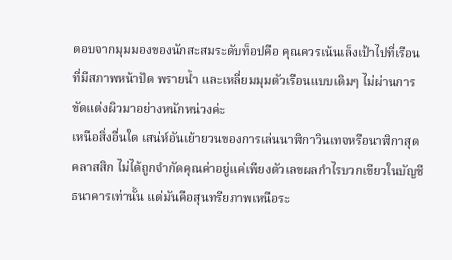ตอบจากมุมมองของนักสะสมระดับท็อปคือ คุณควรเน้นเล็งเป้าไปที่เรือนที่มีสภาพหน้าปัด พรายน้ำ และเหลี่ยมมุมตัวเรือนแบบเดิมๆ ไม่ผ่านการขัดแต่งผิวมาอย่างหนักหน่วงค่ะ
เหนือสิ่งอื่นใด เสน่ห์อันเย้ายวนของการเล่นนาฬิกาวินเทจหรือนาฬิกาสุดคลาสสิก ไม่ได้ถูกจำกัดคุณค่าอยู่แค่เพียงตัวเลขผลกำไรบวกเขียวในบัญชีธนาคารเท่านั้น แต่มันคือสุนทรียภาพเหนือระ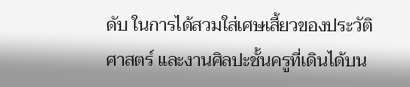ดับ ในการได้สวมใส่เศษเสี้ยวของประวัติศาสตร์ และงานศิลปะชั้นครูที่เดินได้บน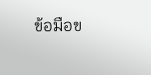ข้อมือข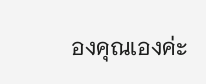องคุณเองค่ะ